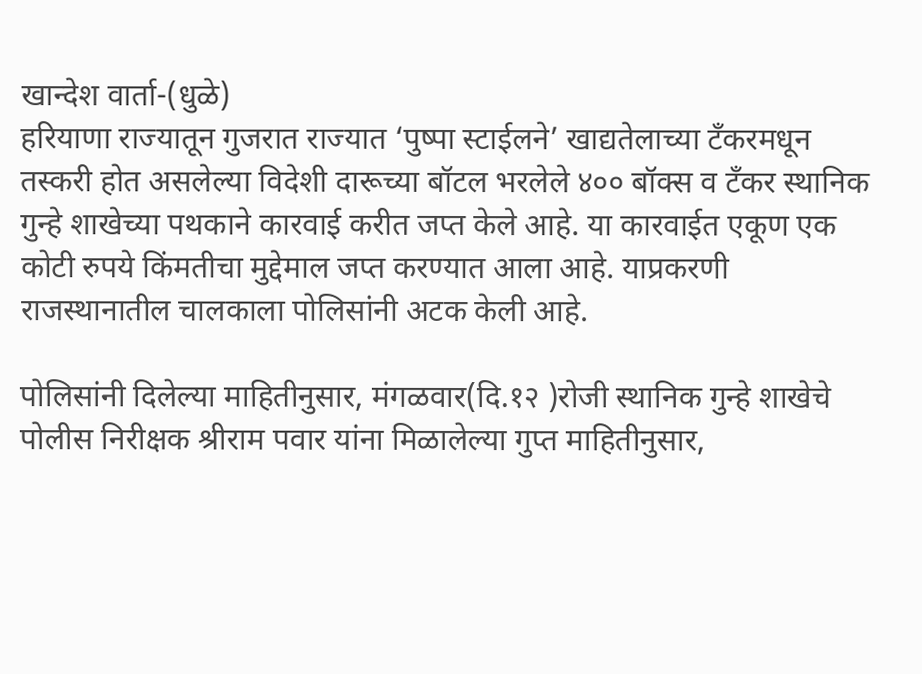खान्देश वार्ता-(धुळे)
हरियाणा राज्यातून गुजरात राज्यात ‘पुष्पा स्टाईलने’ खाद्यतेलाच्या टँकरमधून तस्करी होत असलेल्या विदेशी दारूच्या बॉटल भरलेले ४०० बॉक्स व टँकर स्थानिक गुन्हे शाखेच्या पथकाने कारवाई करीत जप्त केले आहे. या कारवाईत एकूण एक कोटी रुपये किंमतीचा मुद्देमाल जप्त करण्यात आला आहे. याप्रकरणी राजस्थानातील चालकाला पोलिसांनी अटक केली आहे.

पोलिसांनी दिलेल्या माहितीनुसार, मंगळवार(दि.१२ )रोजी स्थानिक गुन्हे शाखेचे पोलीस निरीक्षक श्रीराम पवार यांना मिळालेल्या गुप्त माहितीनुसार,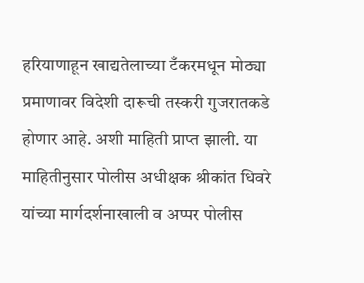हरियाणाहून खाद्यतेलाच्या टँकरमधून मोठ्या प्रमाणावर विदेशी दारूची तस्करी गुजरातकडे होणार आहे. अशी माहिती प्राप्त झाली. या माहितीनुसार पोलीस अधीक्षक श्रीकांत धिवरे यांच्या मार्गदर्शनाखाली व अप्पर पोलीस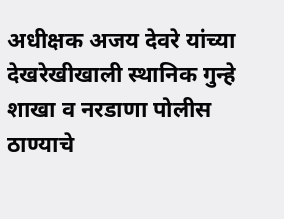अधीक्षक अजय देवरे यांच्या देखरेखीखाली स्थानिक गुन्हे शाखा व नरडाणा पोलीस ठाण्याचे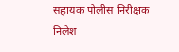सहायक पोलीस निरीक्षक निलेश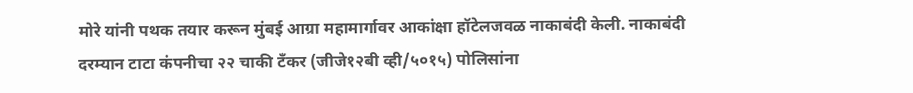मोरे यांनी पथक तयार करून मुंबई आग्रा महामार्गावर आकांक्षा हॉटेलजवळ नाकाबंदी केली. नाकाबंदी दरम्यान टाटा कंपनीचा २२ चाकी टॅंकर (जीजे१२बी व्ही/५०१५) पोलिसांना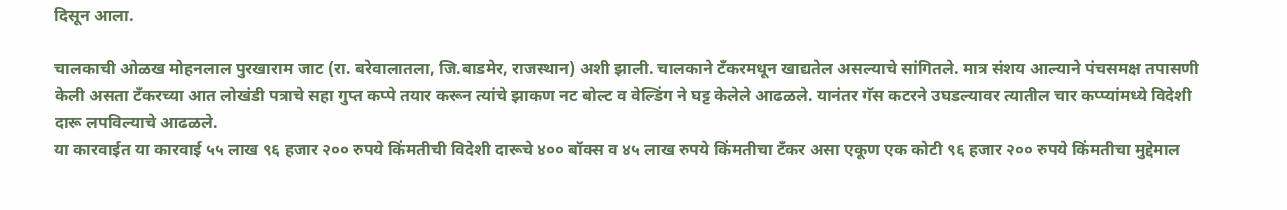दिसून आला.

चालकाची ओळख मोहनलाल पुरखाराम जाट (रा. बरेवालातला, जि.बाडमेर, राजस्थान) अशी झाली. चालकाने टँकरमधून खाद्यतेल असल्याचे सांगितले. मात्र संशय आल्याने पंचसमक्ष तपासणी केली असता टँकरच्या आत लोखंडी पत्राचे सहा गुप्त कप्पे तयार करून त्यांचे झाकण नट बोल्ट व वेल्डिंग ने घट्ट केलेले आढळले. यानंतर गॅस कटरने उघडल्यावर त्यातील चार कप्प्यांमध्ये विदेशी दारू लपविल्याचे आढळले.
या कारवाईत या कारवाई ५५ लाख ९६ हजार २०० रुपये किंमतीची विदेशी दारूचे ४०० बॉक्स व ४५ लाख रुपये किंमतीचा टँकर असा एकूण एक कोटी ९६ हजार २०० रुपये किंमतीचा मुद्देमाल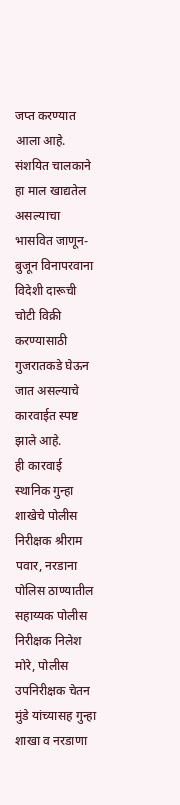जप्त करण्यात आला आहे. संशयित चालकाने हा माल खाद्यतेल असल्याचा भासवित जाणून-बुजून विनापरवाना विदेशी दारूची चोटी विक्री करण्यासाठी गुजरातकडे घेऊन जात असल्याचे कारवाईत स्पष्ट झाले आहे.
ही कारवाई स्थानिक गुन्हा शाखेचे पोलीस निरीक्षक श्रीराम पवार, नरडाना पोलिस ठाण्यातील सहाय्यक पोलीस निरीक्षक निलेश मोरे, पोलीस उपनिरीक्षक चेतन मुंडे यांच्यासह गुन्हा शाखा व नरडाणा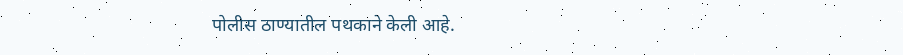पोलीस ठाण्यातील पथकाने केली आहे.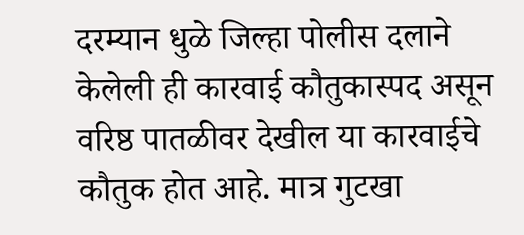दरम्यान धुळे जिल्हा पोलीस दलाने केलेली ही कारवाई कौतुकास्पद असून वरिष्ठ पातळीवर देखील या कारवाईचे कौतुक होत आहे. मात्र गुटखा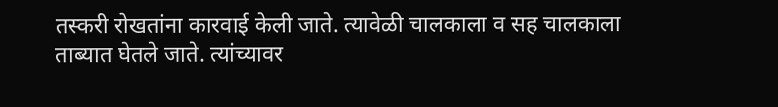तस्करी रोखतांना कारवाई केली जाते. त्यावेळी चालकाला व सह चालकाला ताब्यात घेतले जाते. त्यांच्यावर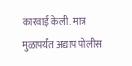कारवाई केली. मात्र मुळापर्यंत अद्याप पोलीस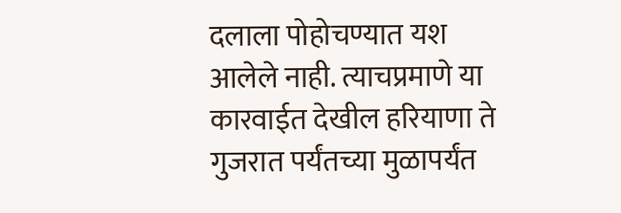दलाला पोहोचण्यात यश आलेले नाही. त्याचप्रमाणे या कारवाईत देखील हरियाणा ते गुजरात पर्यंतच्या मुळापर्यंत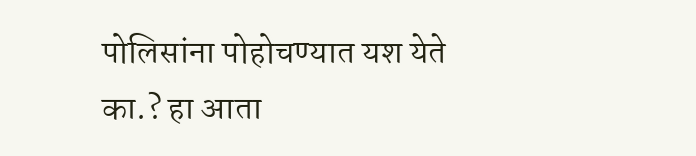पोलिसांना पोहोचण्यात यश येते का.? हा आता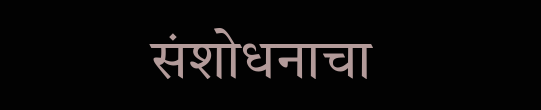संशोधनाचा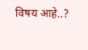विषय आहे..?